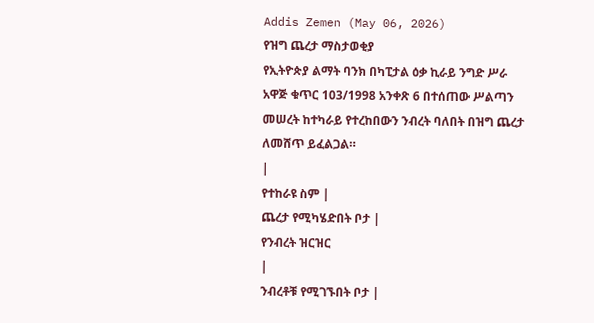Addis Zemen (May 06, 2026)
የዝግ ጨረታ ማስታወቂያ
የኢትዮጵያ ልማት ባንክ በካፒታል ዕቃ ኪራይ ንግድ ሥራ አዋጅ ቁጥር 103/1998 አንቀጽ 6 በተሰጠው ሥልጣን መሠረት ከተካራይ የተረከበውን ንብረት ባለበት በዝግ ጨረታ ለመሸጥ ይፈልጋል።
|
የተከራዩ ስም |
ጨረታ የሚካሄድበት ቦታ |
የንብረት ዝርዝር
|
ንብረቶቹ የሚገኙበት ቦታ |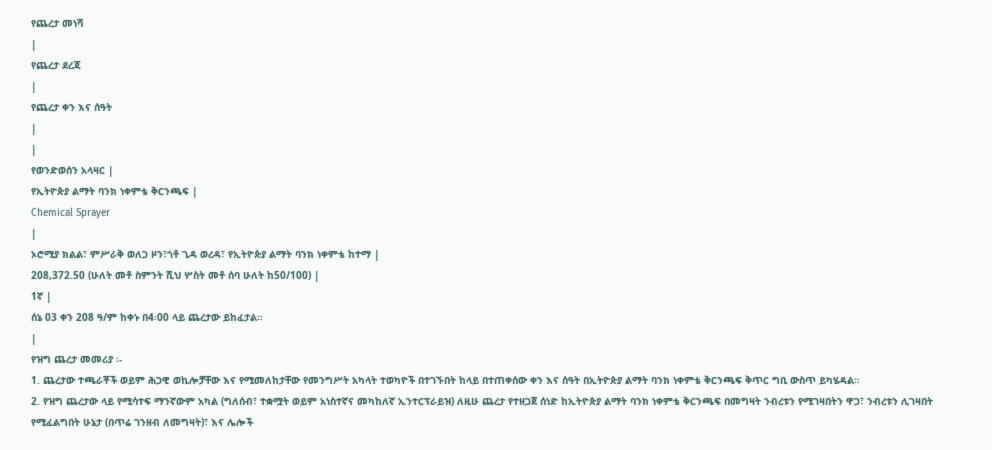የጨረታ መነሻ
|
የጨረታ ደረጃ
|
የጨረታ ቀን እና ሰዓት
|
|
የወንድወሰን አላዛር |
የኢትዮጵያ ልማት ባንክ ነቀምቴ ቅርንጫፍ |
Chemical Sprayer
|
ኦሮሚያ ክልል፣ ምሥራቅ ወለጋ ዞን፣ጎቶ ጊዳ ወረዳ፣ የኢትዮጵያ ልማት ባንክ ነቀምቴ ከተማ |
208,372.50 (ሁለት መቶ ስምንት ሺህ ሦስት መቶ ሰባ ሁለት ከ50/100) |
1ኛ |
ሰኔ 03 ቀን 208 ዓ/ም ከቀኑ በ4፡00 ላይ ጨረታው ይከፈታል።
|
የዝግ ጨረታ መመሪያ ፡-
1. ጨረታው ተጫራቾች ወይም ሕጋዊ ወኪሎቻቸው እና የሚመለከታቸው የመንግሥት አካላት ተወካዮች በተገኙበት ከላይ በተጠቀሰው ቀን እና ሰዓት በኢትዮጵያ ልማት ባንክ ነቀምቴ ቅርንጫፍ ቅጥር ግቢ ውስጥ ይካሄዳል።
2. የዝግ ጨረታው ላይ የሚሳተፍ ማንኛውም አካል (ግለሰብ፣ ተቋሟት ወይም አነስተኛና መካከለኛ ኢንተርፕራይዝ) ለዚሁ ጨረታ የተዘጋጀ ሰነድ ከኢትዮጵያ ልማት ባንክ ነቀምቴ ቅርንጫፍ በመግዛት ንብረቱን የሚገዛበትን ዋጋ፣ ንብረቱን ሊገዛበት የሚፈልግበት ሁኔታ (በጥሬ ገንዘብ ለመግዛት)፣ እና ሌሎች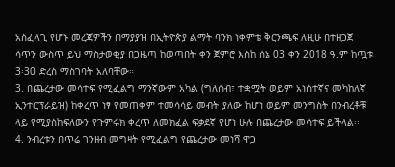አስፈላጊ የሆኑ መረጃዎችን በማያያዝ በኢትዮጵያ ልማት ባንክ ነቀምቴ ቅርንጫፍ ለዚሁ በተዘጋጀ ሳጥን ውስጥ ይህ ማስታወቂያ በጋዜጣ ከወጣበት ቀን ጀምሮ እስከ ሰኔ 03 ቀን 2018 ዓ.ም ከጧቱ 3፡30 ድረስ ማስገባት አለባቸው።
3. በጨረታው መሳተፍ የሚፈልግ ማንኛውም አካል (ግለሰብ፣ ተቋሟት ወይም አነስተኛና መካከለኛ ኢንተርፕራይዝ) ከቀረጥ ነፃ የመጠቀም ተመሳሳይ መብት ያለው ከሆነ ወይም መንግስት በንብረቶቹ ላይ የሚያስከፍለውን የጉምሩክ ቀረጥ ለመክፈል ፍቃደኛ የሆነ ሁሉ በጨረታው መሳተፍ ይችላል፡፡
4. ንብረቱን በጥሬ ገንዘብ መግዛት የሚፈልግ የጨረታው መነሻ ዋጋ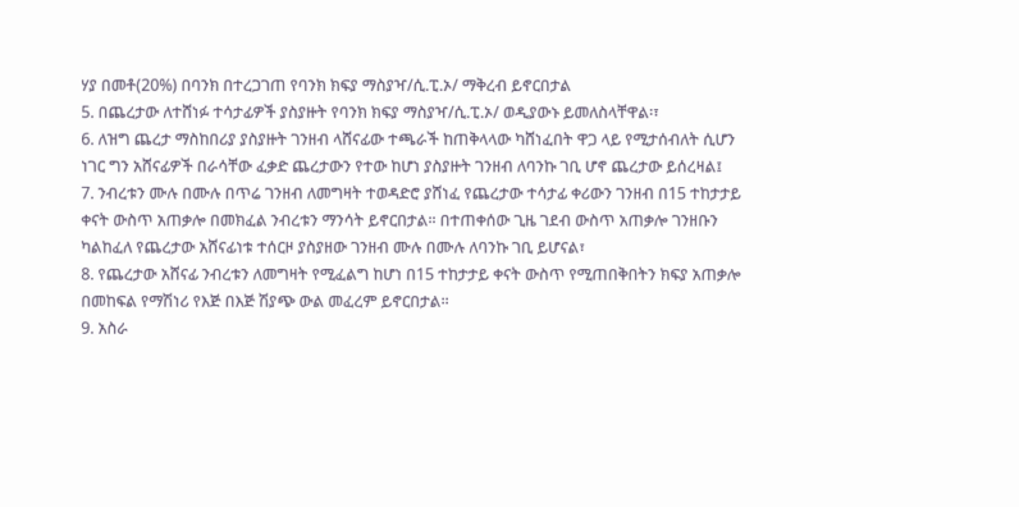ሃያ በመቶ(20%) በባንክ በተረጋገጠ የባንክ ክፍያ ማስያዣ/ሲ.ፒ.ኦ/ ማቅረብ ይኖርበታል
5. በጨረታው ለተሸነፉ ተሳታፊዎች ያስያዙት የባንክ ክፍያ ማስያዣ/ሲ.ፒ.ኦ/ ወዲያውኑ ይመለስላቸዋል፡፣
6. ለዝግ ጨረታ ማስከበሪያ ያስያዙት ገንዘብ ላሸናፊው ተጫራች ከጠቅላላው ካሸነፈበት ዋጋ ላይ የሚታሰብለት ሲሆን ነገር ግን አሸናፊዎች በራሳቸው ፈቃድ ጨረታውን የተው ከሆነ ያስያዙት ገንዘብ ለባንኩ ገቢ ሆኖ ጨረታው ይሰረዛል፤
7. ንብረቱን ሙሉ በሙሉ በጥሬ ገንዘብ ለመግዛት ተወዳድሮ ያሸነፈ የጨረታው ተሳታፊ ቀሪውን ገንዘብ በ15 ተከታታይ ቀናት ውስጥ አጠቃሎ በመክፈል ንብረቱን ማንሳት ይኖርበታል። በተጠቀሰው ጊዜ ገደብ ውስጥ አጠቃሎ ገንዘቡን ካልከፈለ የጨረታው አሸናፊነቱ ተሰርዞ ያስያዘው ገንዘብ ሙሉ በሙሉ ለባንኩ ገቢ ይሆናል፣
8. የጨረታው አሸናፊ ንብረቱን ለመግዛት የሚፈልግ ከሆነ በ15 ተከታታይ ቀናት ውስጥ የሚጠበቅበትን ክፍያ አጠቃሎ በመከፍል የማሽነሪ የእጅ በእጅ ሽያጭ ውል መፈረም ይኖርበታል።
9. አስራ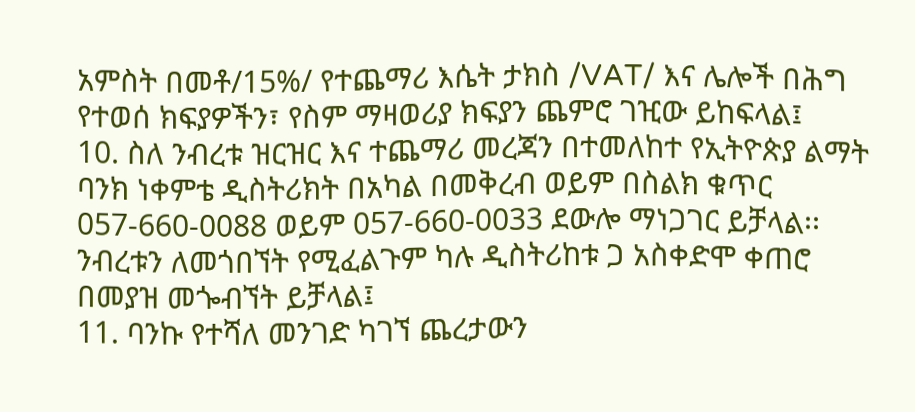አምስት በመቶ/15%/ የተጨማሪ እሴት ታክስ /VAT/ እና ሌሎች በሕግ የተወሰ ክፍያዎችን፣ የስም ማዛወሪያ ክፍያን ጨምሮ ገዢው ይከፍላል፤
10. ስለ ንብረቱ ዝርዝር እና ተጨማሪ መረጃን በተመለከተ የኢትዮጵያ ልማት ባንክ ነቀምቴ ዲስትሪክት በአካል በመቅረብ ወይም በስልክ ቁጥር 057-660-0088 ወይም 057-660-0033 ደውሎ ማነጋገር ይቻላል፡፡ ንብረቱን ለመጎበኘት የሚፈልጉም ካሉ ዲስትሪከቱ ጋ አስቀድሞ ቀጠሮ በመያዝ መጐብኘት ይቻላል፤
11. ባንኩ የተሻለ መንገድ ካገኘ ጨረታውን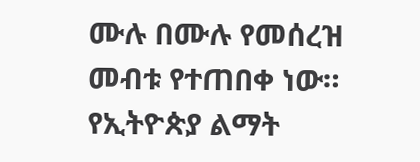ሙሉ በሙሉ የመሰረዝ መብቱ የተጠበቀ ነው።
የኢትዮጵያ ልማት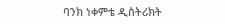ባንክ ነቀምቴ ዲስትሪክት